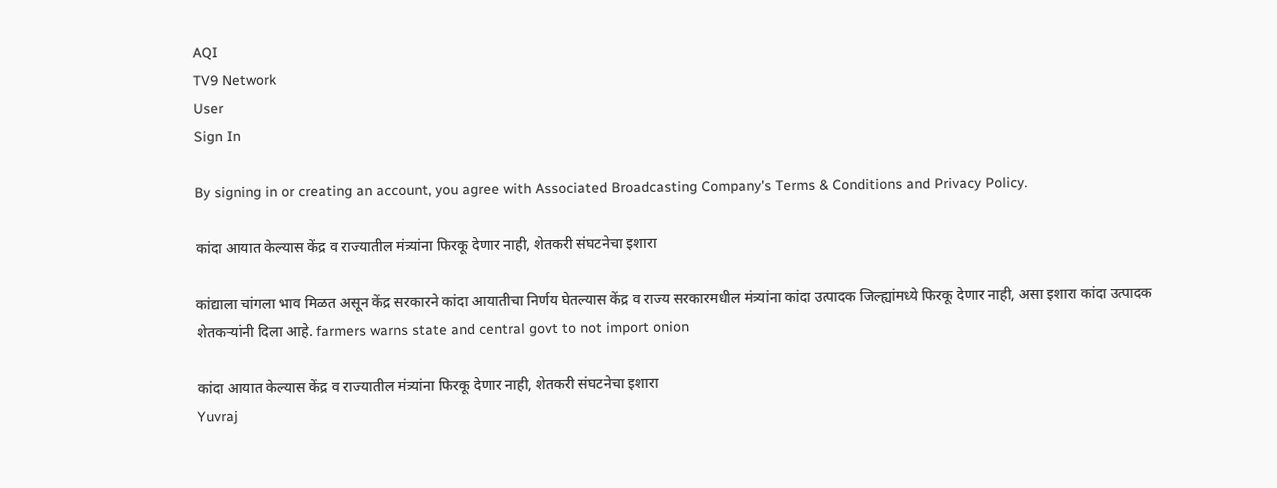AQI
TV9 Network
User
Sign In

By signing in or creating an account, you agree with Associated Broadcasting Company's Terms & Conditions and Privacy Policy.

कांदा आयात केल्यास केंद्र व राज्यातील मंत्र्यांना फिरकू देणार नाही, शेतकरी संघटनेचा इशारा

कांद्याला चांगला भाव मिळत असून केंद्र सरकारने कांदा आयातीचा निर्णय घेतल्यास केंद्र व राज्य सरकारमधील मंत्र्यांना कांदा उत्पादक जिल्ह्यांमध्ये फिरकू देणार नाही, असा इशारा कांदा उत्पादक शेतकऱ्यांनी दिला आहे. farmers warns state and central govt to not import onion

कांदा आयात केल्यास केंद्र व राज्यातील मंत्र्यांना फिरकू देणार नाही, शेतकरी संघटनेचा इशारा
Yuvraj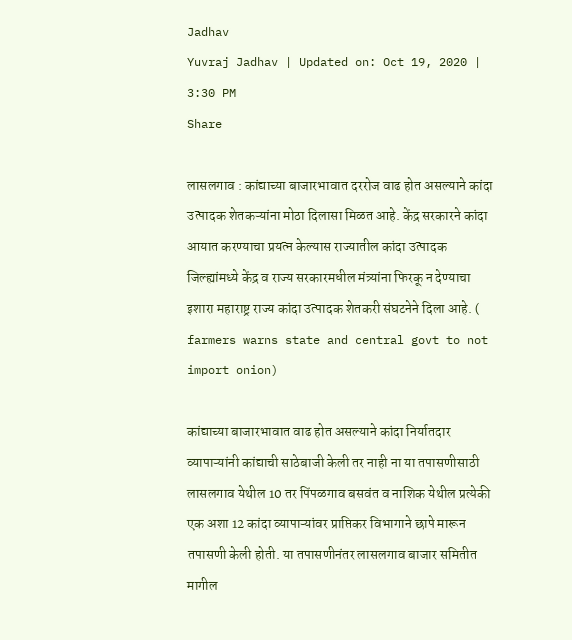Jadhav
Yuvraj Jadhav | Updated on: Oct 19, 2020 | 3:30 PM
Share

लासलगाव : कांद्याच्या बाजारभावात दररोज वाढ होत असल्याने कांदा उत्पादक शेतकऱ्यांना मोठा दिलासा मिळत आहे. केंद्र सरकारने कांदा आयात करण्याचा प्रयत्न केल्यास राज्यातील कांदा उत्पादक जिल्ह्यांमध्ये केंद्र व राज्य सरकारमधील मंत्र्यांना फिरकू न देण्याचा इशारा महाराष्ट्र राज्य कांदा उत्पादक शेतकरी संघटनेने दिला आहे. ( farmers warns state and central govt to not import onion)

कांद्याच्या बाजारभावात वाढ होत असल्याने कांदा निर्यातदार व्यापाऱ्यांनी कांद्याची साठेबाजी केली तर नाही ना या तपासणीसाठी लासलगाव येथील 10 तर पिंपळगाव बसवंत व नाशिक येथील प्रत्येकी एक अशा 12 कांदा व्यापाऱ्यांवर प्राप्तिकर विभागाने छापे मारून तपासणी केली होती. या तपासणीनंतर लासलगाव बाजार समितीत मागील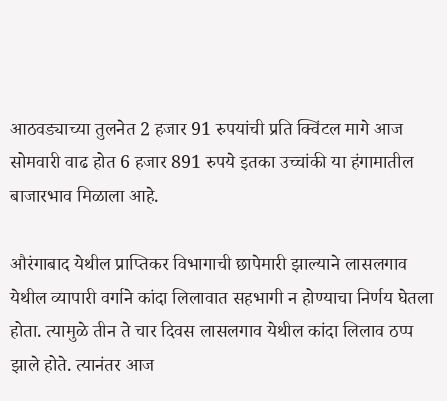आठवड्याच्या तुलनेत 2 हजार 91 रुपयांची प्रति क्विंटल मागे आज सोमवारी वाढ होत 6 हजार 891 रुपये इतका उच्चांकी या हंगामातील बाजारभाव मिळाला आहे.

औरंगाबाद येथील प्राप्तिकर विभागाची छापेमारी झाल्याने लासलगाव येथील व्यापारी वर्गाने कांदा लिलावात सहभागी न होण्याचा निर्णय घेतला होता. त्यामुळे तीन ते चार दिवस लासलगाव येथील कांदा लिलाव ठप्प झाले होते. त्यानंतर आज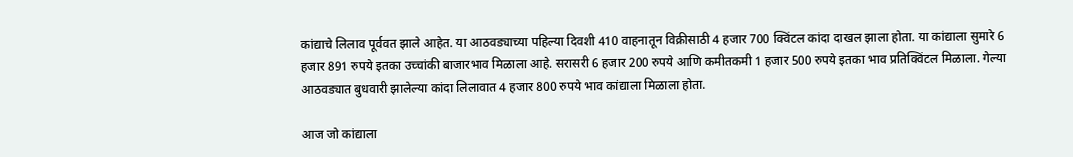कांद्याचे लिलाव पूर्ववत झाले आहेत. या आठवड्याच्या पहिल्या दिवशी 410 वाहनातून विक्रीसाठी 4 हजार 700 क्विंटल कांदा दाखल झाला होता. या कांद्याला सुमारे 6 हजार 891 रुपये इतका उच्चांकी बाजारभाव मिळाला आहे. सरासरी 6 हजार 200 रुपये आणि कमीतकमी 1 हजार 500 रुपये इतका भाव प्रतिक्विंटल मिळाला. गेल्या आठवड्यात बुधवारी झालेल्या कांदा लिलावात 4 हजार 800 रुपये भाव कांद्याला मिळाला होता.

आज जो कांद्याला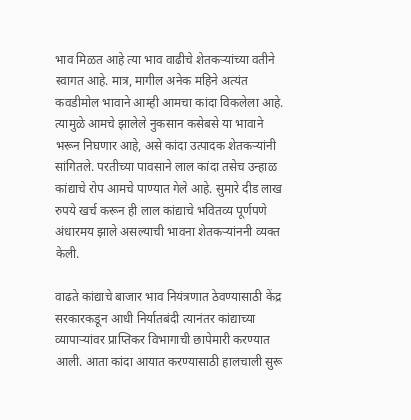भाव मिळत आहे त्या भाव वाढीचे शेतकऱ्यांच्या वतीने स्वागत आहे. मात्र, मागील अनेक महिने अत्यंत कवडीमोल भावाने आम्ही आमचा कांदा विकलेला आहे. त्यामुळे आमचे झालेले नुकसान कसेबसे या भावाने भरून निघणार आहे, असे कांदा उत्पादक शेतकऱ्यांनी सांगितले. परतीच्या पावसाने लाल कांदा तसेच उन्हाळ कांद्याचे रोप आमचे पाण्यात गेले आहे. सुमारे दीड लाख रुपये खर्च करून ही लाल कांद्याचे भवितव्य पूर्णपणे अंधारमय झाले असल्याची भावना शेतकऱ्यांननी व्यक्त केली.

वाढते कांद्याचे बाजार भाव नियंत्रणात ठेवण्यासाठी केंद्र सरकारकडून आधी निर्यातबंदी त्यानंतर कांद्याच्या व्यापाऱ्यांवर प्राप्तिकर विभागाची छापेमारी करण्यात आली. आता कांदा आयात करण्यासाठी हालचाली सुरू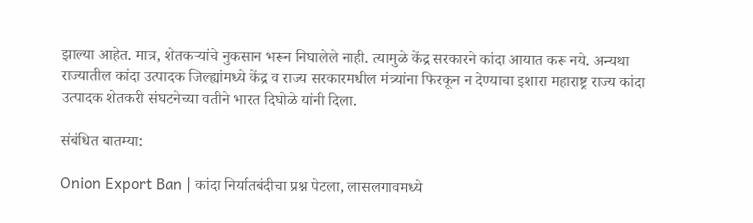झाल्या आहेत. मात्र, शेतकऱ्यांचे नुकसान भरून निघालेले नाही. त्यामुळे केंद्र सरकारने कांदा आयात करू नये. अन्यथा राज्यातील कांदा उत्पादक जिल्ह्यांमध्ये केंद्र व राज्य सरकारमधील मंत्र्यांना फिरकून न देण्याचा इशारा महाराष्ट्र राज्य कांदा उत्पादक शेतकरी संघटनेच्या वतीने भारत दिघोळे यांनी दिला.

संबंधित बातम्या:

Onion Export Ban | कांदा निर्यातबंदीचा प्रश्न पेटला, लासलगावमध्ये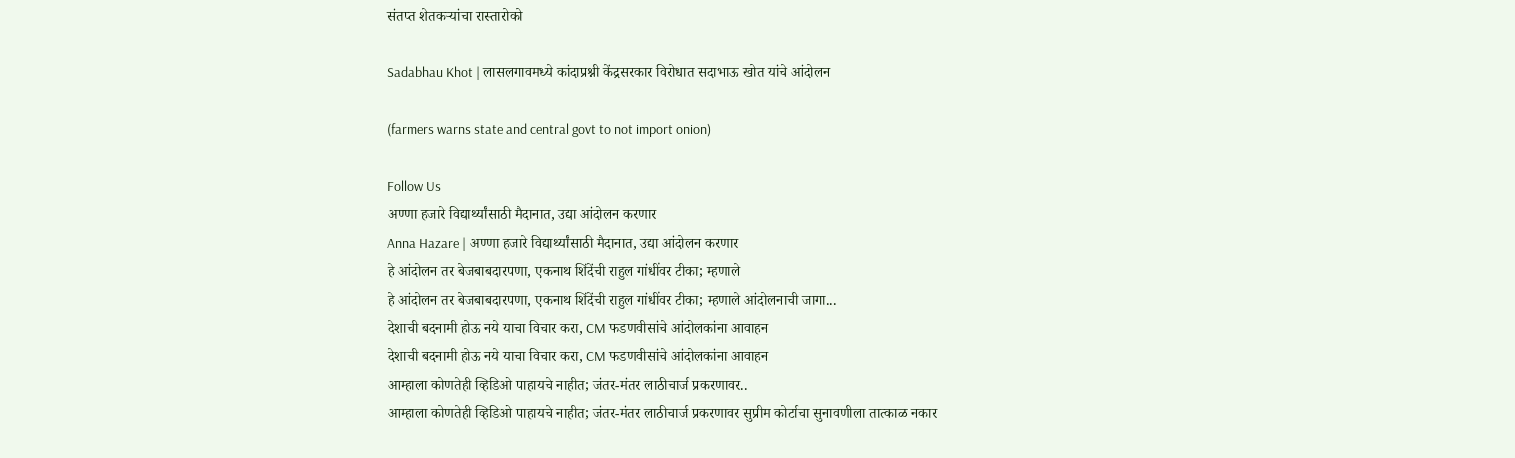संतप्त शेतकऱ्यांचा रास्तारोको

Sadabhau Khot | लासलगावमध्ये कांदाप्रश्नी केंद्रसरकार विरोधात सदाभाऊ खोत यांचे आंदोलन

(farmers warns state and central govt to not import onion)

Follow Us
अण्णा हजारे विद्यार्थ्यांसाठी मैदानात, उद्या आंदोलन करणार
Anna Hazare | अण्णा हजारे विद्यार्थ्यांसाठी मैदानात, उद्या आंदोलन करणार
हे आंदोलन तर बेजबाबदारपणा, एकनाथ शिंदेंची राहुल गांधींवर टीका; म्हणाले
हे आंदोलन तर बेजबाबदारपणा, एकनाथ शिंदेंची राहुल गांधींवर टीका; म्हणाले आंदोलनाची जागा...
देशाची बदनामी होऊ नये याचा विचार करा, CM फडणवीसांचे आंदोलकांना आवाहन
देशाची बदनामी होऊ नये याचा विचार करा, CM फडणवीसांचे आंदोलकांना आवाहन
आम्हाला कोणतेही व्हिडिओ पाहायचे नाहीत; जंतर-मंतर लाठीचार्ज प्रकरणावर..
आम्हाला कोणतेही व्हिडिओ पाहायचे नाहीत; जंतर-मंतर लाठीचार्ज प्रकरणावर सुप्रीम कोर्टाचा सुनावणीला तात्काळ नकार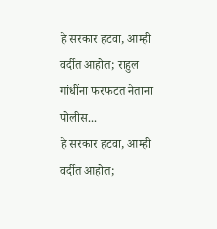हे सरकार हटवा, आम्ही वर्दीत आहोत; राहुल गांधींना फरफटत नेताना पोलीस...
हे सरकार हटवा, आम्ही वर्दीत आहोत;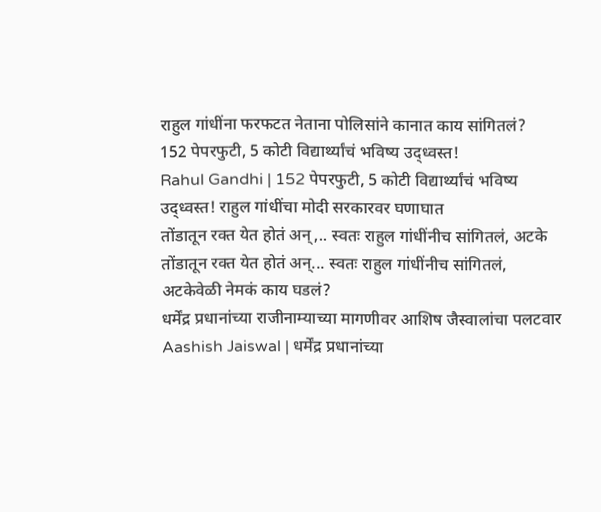राहुल गांधींना फरफटत नेताना पोलिसांने कानात काय सांगितलं?
152 पेपरफुटी, 5 कोटी विद्यार्थ्यांचं भविष्य उद्ध्वस्त!
Rahul Gandhi | 152 पेपरफुटी, 5 कोटी विद्यार्थ्यांचं भविष्य उद्ध्वस्त! राहुल गांधींचा मोदी सरकारवर घणाघात
तोंडातून रक्त येत होतं अन्,.. स्वतः राहुल गांधींनीच सांगितलं, अटके
तोंडातून रक्त येत होतं अन्... स्वतः राहुल गांधींनीच सांगितलं, अटकेवेळी नेमकं काय घडलं?
धर्मेंद्र प्रधानांच्या राजीनाम्याच्या मागणीवर आशिष जैस्वालांचा पलटवार
Aashish Jaiswal | धर्मेंद्र प्रधानांच्या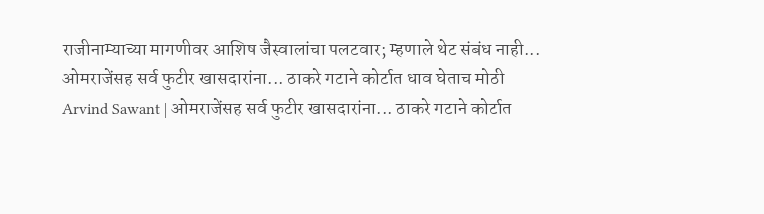राजीनाम्याच्या मागणीवर आशिष जैस्वालांचा पलटवार; म्हणाले थेट संबंध नाही...
ओमराजेंसह सर्व फुटीर खासदारांना... ठाकरे गटाने कोर्टात धाव घेताच मोठी
Arvind Sawant | ओमराजेंसह सर्व फुटीर खासदारांना... ठाकरे गटाने कोर्टात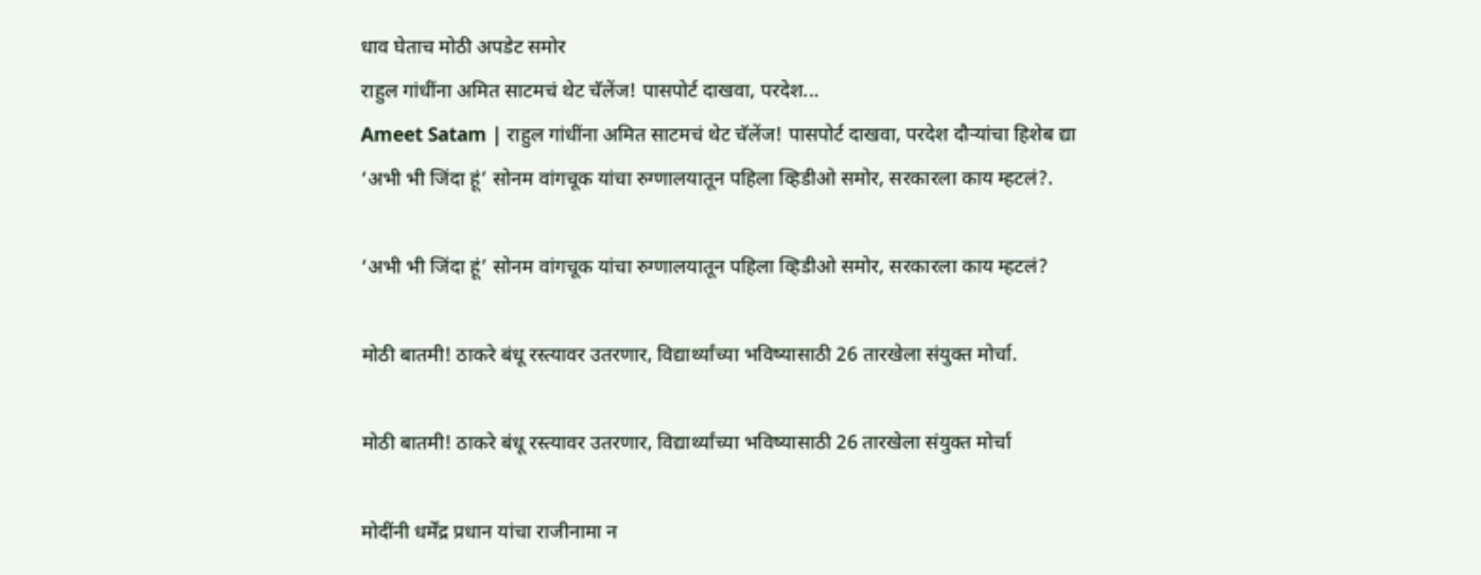धाव घेताच मोठी अपडेट समोर
राहुल गांधींना अमित साटमचं थेट चॅलेंज! पासपोर्ट दाखवा, परदेश...
Ameet Satam | राहुल गांधींना अमित साटमचं थेट चॅलेंज! पासपोर्ट दाखवा, परदेश दौऱ्यांचा हिशेब द्या
‘अभी भी जिंदा हूं’ सोनम वांगचूक यांचा रुग्णालयातून पहिला व्हिडीओ समोर, सरकारला काय म्हटलं?.

‘अभी भी जिंदा हूं’ सोनम वांगचूक यांचा रुग्णालयातून पहिला व्हिडीओ समोर, सरकारला काय म्हटलं?

मोठी बातमी! ठाकरे बंधू रस्त्यावर उतरणार, विद्यार्थ्यांच्या भविष्यासाठी 26 तारखेला संयुक्त मोर्चा.

मोठी बातमी! ठाकरे बंधू रस्त्यावर उतरणार, विद्यार्थ्यांच्या भविष्यासाठी 26 तारखेला संयुक्त मोर्चा

मोदींनी धर्मेंद्र प्रधान यांचा राजीनामा न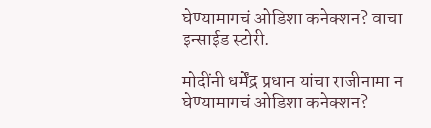घेण्यामागचं ओडिशा कनेक्शन? वाचा इन्साईड स्टोरी.

मोदींनी धर्मेंद्र प्रधान यांचा राजीनामा न घेण्यामागचं ओडिशा कनेक्शन?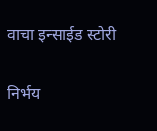वाचा इन्साईड स्टोरी

निर्भय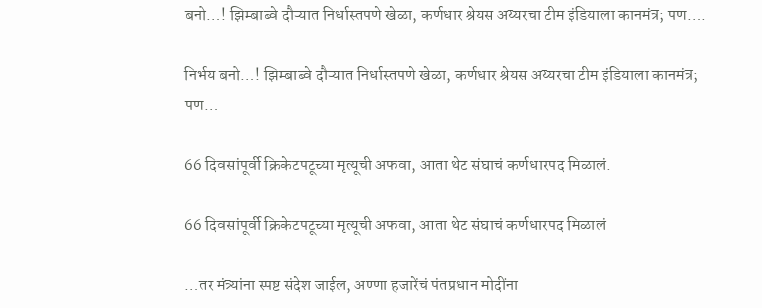बनो…! झिम्बाब्वे दौऱ्यात निर्धास्तपणे खेळा, कर्णधार श्रेयस अय्यरचा टीम इंडियाला कानमंत्र; पण….

निर्भय बनो…! झिम्बाब्वे दौऱ्यात निर्धास्तपणे खेळा, कर्णधार श्रेयस अय्यरचा टीम इंडियाला कानमंत्र; पण…

66 दिवसांपूर्वी क्रिकेटपटूच्या मृत्यूची अफवा, आता थेट संघाचं कर्णधारपद मिळालं.

66 दिवसांपूर्वी क्रिकेटपटूच्या मृत्यूची अफवा, आता थेट संघाचं कर्णधारपद मिळालं

…तर मंत्र्यांना स्पष्ट संदेश जाईल, अण्णा हजारेंचं पंतप्रधान मोदींना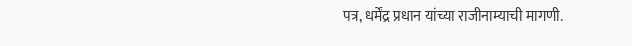पत्र, धर्मेंद्र प्रधान यांच्या राजीनाम्याची मागणी.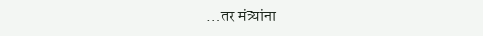…तर मंत्र्यांना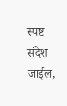स्पष्ट संदेश जाईल,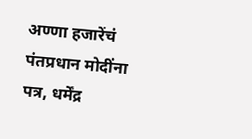अण्णा हजारेंचं पंतप्रधान मोदींना पत्र, धर्मेंद्र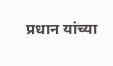प्रधान यांच्या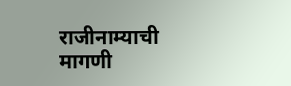राजीनाम्याची मागणी